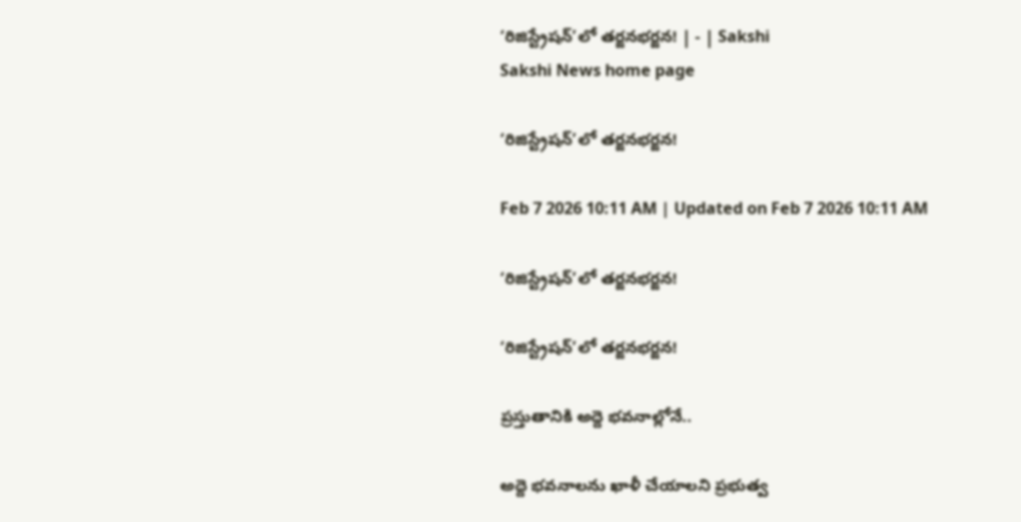‘రిజిస్ట్రేషన్‌’లో తర్జనభర్జన! | - | Sakshi
Sakshi News home page

‘రిజిస్ట్రేషన్‌’లో తర్జనభర్జన!

Feb 7 2026 10:11 AM | Updated on Feb 7 2026 10:11 AM

‘రిజిస్ట్రేషన్‌’లో తర్జనభర్జన!

‘రిజిస్ట్రేషన్‌’లో తర్జనభర్జన!

ప్రస్తుతానికి అద్దె భవనాల్లోనే..

అద్దె భవనాలను ఖాళీ చేయాలని ప్రభుత్వ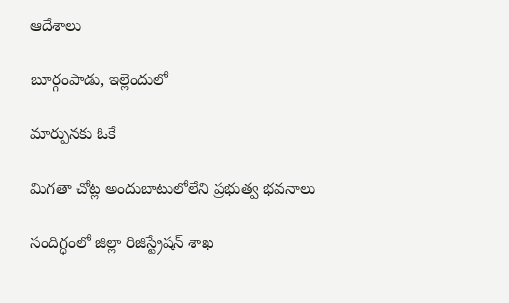ఆదేశాలు

బూర్గంపాడు, ఇల్లెందులో

మార్పునకు ఓకే

మిగతా చోట్ల అందుబాటులోలేని ప్రభుత్వ భవనాలు

సందిగ్ధంలో జిల్లా రిజిస్ట్రేషన్‌ శాఖ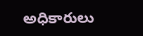అధికారులు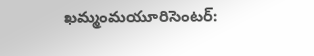ఖమ్మంమయూరిసెంటర్‌: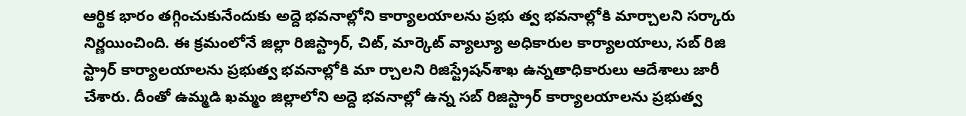ఆర్థిక భారం తగ్గించుకునేందుకు అద్దె భవనాల్లోని కార్యాలయాలను ప్రభు త్వ భవనాల్లోకి మార్చాలని సర్కారు నిర్ణయించింది. ఈ క్రమంలోనే జిల్లా రిజిస్ట్రార్‌, చిట్‌, మార్కెట్‌ వ్యాల్యూ అధికారుల కార్యాలయాలు, సబ్‌ రిజి స్ట్రార్‌ కార్యాలయాలను ప్రభుత్వ భవనాల్లోకి మా ర్చాలని రిజిస్ట్రేషన్‌శాఖ ఉన్నతాధికారులు ఆదేశాలు జారీ చేశారు. దీంతో ఉమ్మడి ఖమ్మం జిల్లాలోని అద్దె భవనాల్లో ఉన్న సబ్‌ రిజిస్ట్రార్‌ కార్యాలయాలను ప్రభుత్వ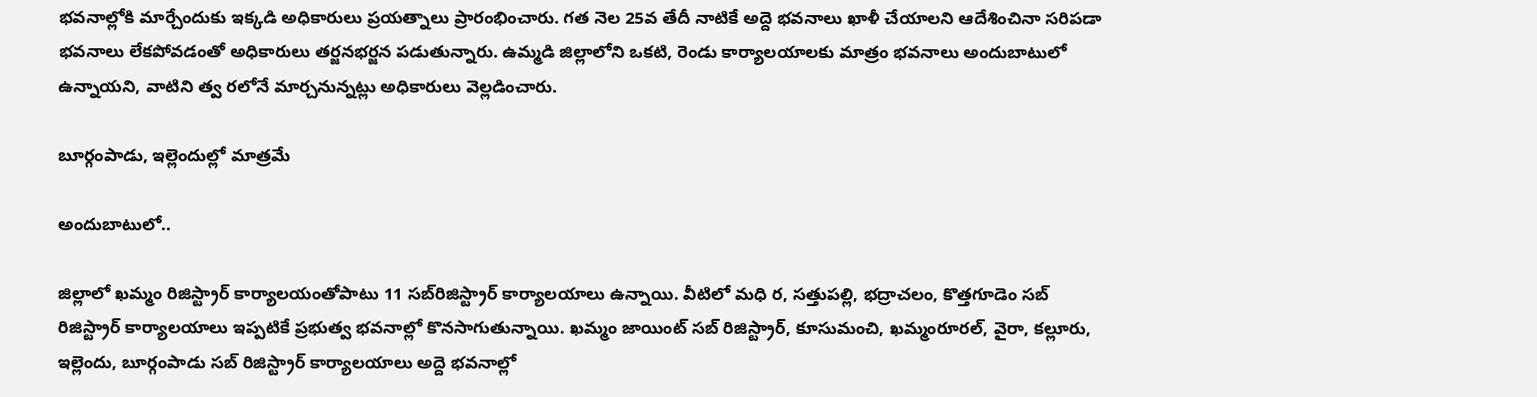భవనాల్లోకి మార్చేందుకు ఇక్కడి అధికారులు ప్రయత్నాలు ప్రారంభించారు. గత నెల 25వ తేదీ నాటికే అద్దె భవనాలు ఖాళీ చేయాలని ఆదేశించినా సరిపడా భవనాలు లేకపోవడంతో అధికారులు తర్జనభర్జన పడుతున్నారు. ఉమ్మడి జిల్లాలోని ఒకటి, రెండు కార్యాలయాలకు మాత్రం భవనాలు అందుబాటులో ఉన్నాయని, వాటిని త్వ రలోనే మార్చనున్నట్లు అధికారులు వెల్లడించారు.

బూర్గంపాడు, ఇల్లెందుల్లో మాత్రమే

అందుబాటులో..

జిల్లాలో ఖమ్మం రిజిస్ట్రార్‌ కార్యాలయంతోపాటు 11 సబ్‌రిజిస్ట్రార్‌ కార్యాలయాలు ఉన్నాయి. వీటిలో మధి ర, సత్తుపల్లి, భద్రాచలం, కొత్తగూడెం సబ్‌ రిజిస్ట్రార్‌ కార్యాలయాలు ఇప్పటికే ప్రభుత్వ భవనాల్లో కొనసాగుతున్నాయి. ఖమ్మం జాయింట్‌ సబ్‌ రిజిస్ట్రార్‌, కూసుమంచి, ఖమ్మంరూరల్‌, వైరా, కల్లూరు, ఇల్లెందు, బూర్గంపాడు సబ్‌ రిజిస్ట్రార్‌ కార్యాలయాలు అద్దె భవనాల్లో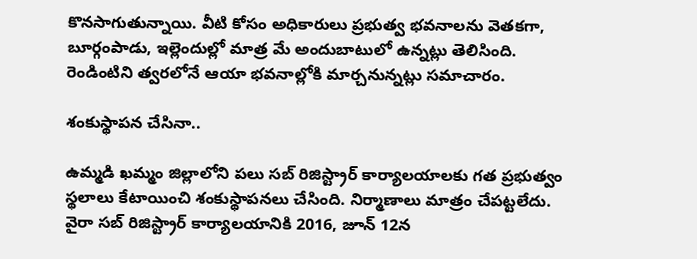కొనసాగుతున్నాయి. వీటి కోసం అధికారులు ప్రభుత్వ భవనాలను వెతకగా, బూర్గంపాడు, ఇల్లెందుల్లో మాత్ర మే అందుబాటులో ఉన్నట్లు తెలిసింది. రెండింటిని త్వరలోనే ఆయా భవనాల్లోకి మార్చనున్నట్లు సమాచారం.

శంకుస్థాపన చేసినా..

ఉమ్మడి ఖమ్మం జిల్లాలోని పలు సబ్‌ రిజిస్ట్రార్‌ కార్యాలయాలకు గత ప్రభుత్వం స్థలాలు కేటాయించి శంకుస్థాపనలు చేసింది. నిర్మాణాలు మాత్రం చేపట్టలేదు. వైరా సబ్‌ రిజిస్ట్రార్‌ కార్యాలయానికి 2016, జూన్‌ 12న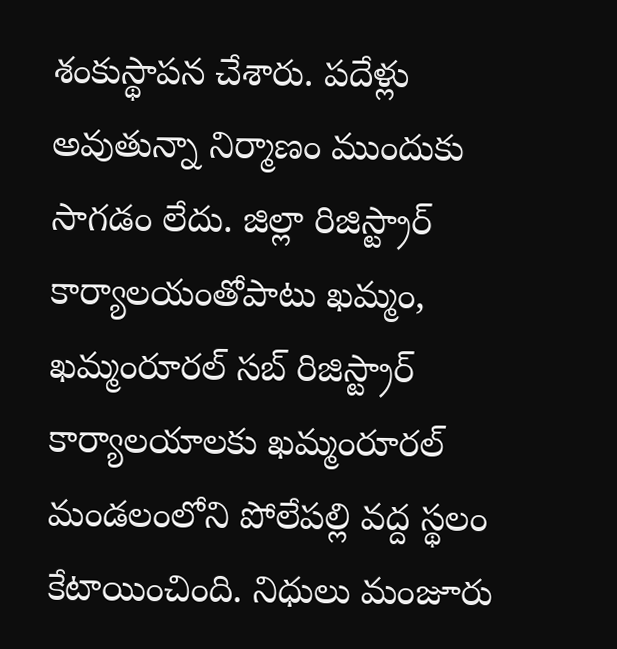శంకుస్థాపన చేశారు. పదేళ్లు అవుతున్నా నిర్మాణం ముందుకు సాగడం లేదు. జిల్లా రిజిస్ట్రార్‌ కార్యాలయంతోపాటు ఖమ్మం, ఖమ్మంరూరల్‌ సబ్‌ రిజిస్ట్రార్‌ కార్యాలయాలకు ఖమ్మంరూరల్‌ మండలంలోని పోలేపల్లి వద్ద స్థలం కేటాయించింది. నిధులు మంజూరు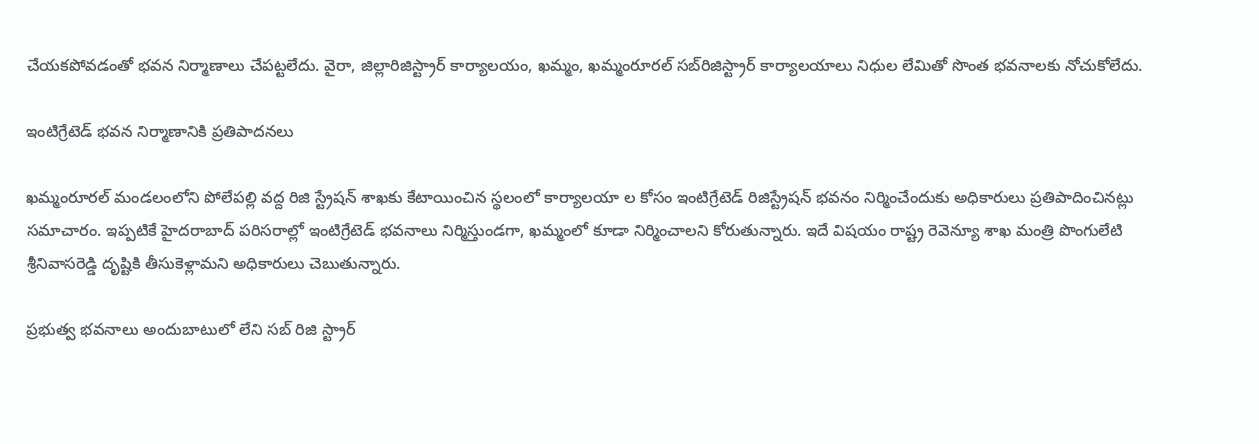చేయకపోవడంతో భవన నిర్మాణాలు చేపట్టలేదు. వైరా, జిల్లారిజిస్ట్రార్‌ కార్యాలయం, ఖమ్మం, ఖమ్మంరూరల్‌ సబ్‌రిజిస్ట్రార్‌ కార్యాలయాలు నిధుల లేమితో సొంత భవనాలకు నోచుకోలేదు.

ఇంటిగ్రేటెడ్‌ భవన నిర్మాణానికి ప్రతిపాదనలు

ఖమ్మంరూరల్‌ మండలంలోని పోలేపల్లి వద్ద రిజి స్ట్రేషన్‌ శాఖకు కేటాయించిన స్థలంలో కార్యాలయా ల కోసం ఇంటిగ్రేటెడ్‌ రిజిస్ట్రేషన్‌ భవనం నిర్మించేందుకు అధికారులు ప్రతిపాదించినట్లు సమాచారం. ఇప్పటికే హైదరాబాద్‌ పరిసరాల్లో ఇంటిగ్రేటెడ్‌ భవనాలు నిర్మిస్తుండగా, ఖమ్మంలో కూడా నిర్మించాలని కోరుతున్నారు. ఇదే విషయం రాష్ట్ర రెవెన్యూ శాఖ మంత్రి పొంగులేటి శ్రీనివాసరెడ్డి దృష్టికి తీసుకెళ్లామని అధికారులు చెబుతున్నారు.

ప్రభుత్వ భవనాలు అందుబాటులో లేని సబ్‌ రిజి స్ట్రార్‌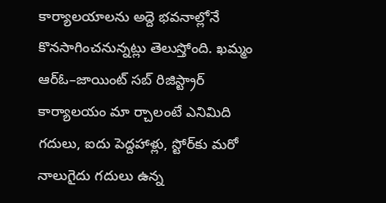కార్యాలయాలను అద్దె భవనాల్లోనే కొనసాగించనున్నట్లు తెలుస్తోంది. ఖమ్మం ఆర్‌ఓ–జాయింట్‌ సబ్‌ రిజిస్ట్రార్‌ కార్యాలయం మా ర్చాలంటే ఎనిమిది గదులు, ఐదు పెద్దహాళ్లు, స్టోర్‌కు మరో నాలుగైదు గదులు ఉన్న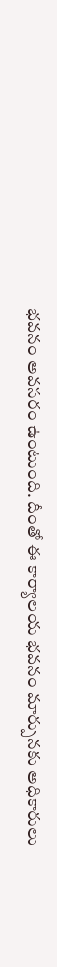భవనం అవసరం ఉంటుంది. దీంతో ఈ కార్యాలయ భవనం మార్పునకు అధికారులు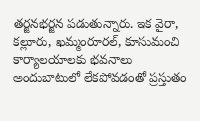తర్జనభర్జన పడుతున్నారు. ఇక వైరా, కల్లూరు, ఖమ్మంరూరల్‌, కూసుమంచి కార్యాలయాలకు భవనాలు అందుబాటులో లేకపోవడంతో ప్రస్తుతం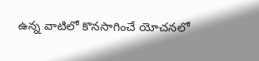ఉన్న వాటిలో కొనసాగించే యోచనలో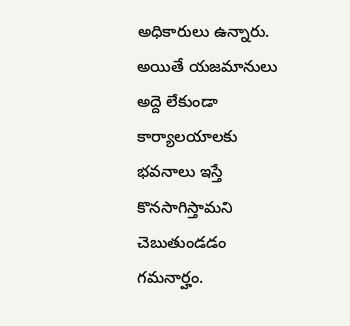అధికారులు ఉన్నారు. అయితే యజమానులు అద్దె లేకుండా కార్యాలయాలకు భవనాలు ఇస్తే కొనసాగిస్తామని చెబుతుండడం గమనార్హం.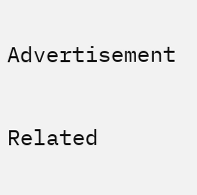Advertisement

Related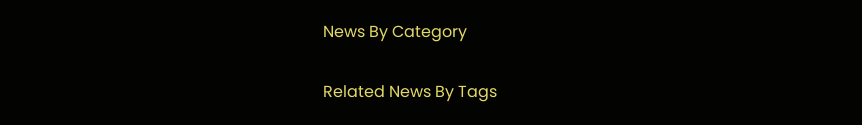News By Category

Related News By Tags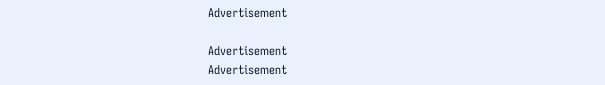Advertisement

Advertisement
Advertisement